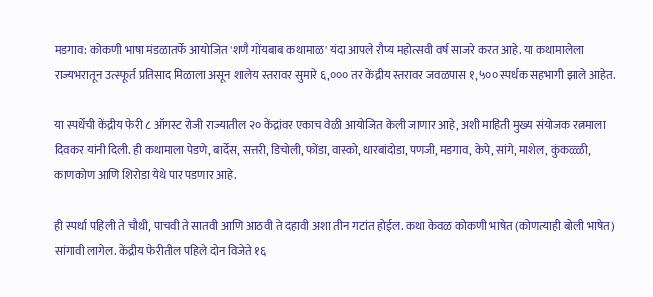मडगाव: कोकणी भाषा मंडळातर्फे आयोजित 'शणै गोंयबाब कथामाळ' यंदा आपले रौप्य महोत्सवी वर्ष साजरे करत आहे. या कथामालेला राज्यभरातून उत्स्फूर्त प्रतिसाद मिळाला असून शालेय स्तरावर सुमारे ६,००० तर केंद्रीय स्तरावर जवळपास १,५०० स्पर्धक सहभागी झाले आहेत.

या स्पर्धेची केंद्रीय फेरी ८ ऑगस्ट रोजी राज्यातील २० केंद्रांवर एकाच वेळी आयोजित केली जाणार आहे, अशी माहिती मुख्य संयोजक रत्नमाला दिवकर यांनी दिली. ही कथामाला पेडणे, बार्देस, सत्तरी, डिचोली, फोंडा, वास्को, धारबांदोडा, पणजी, मडगाव, केपे, सांगे, माशेल, कुंकळ्ळी, काणकोण आणि शिरोडा येथे पार पडणार आहे.

ही स्पर्धा पहिली ते चौथी, पाचवी ते सातवी आणि आठवी ते दहावी अशा तीन गटांत होईल. कथा केवळ कोकणी भाषेत (कोणत्याही बोली भाषेत) सांगावी लागेल. केंद्रीय फेरीतील पहिले दोन विजेते १६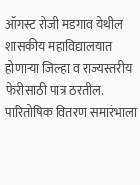ऑगस्ट रोजी मडगाव येथील शासकीय महाविद्यालयात होणाऱ्या जिल्हा व राज्यस्तरीय फेरीसाठी पात्र ठरतील. पारितोषिक वितरण समारंभाला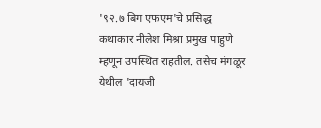'९२.७ बिग एफएम'चे प्रसिद्ध कथाकार नीलेश मिश्रा प्रमुख पाहुणे म्हणून उपस्थित राहतील. तसेच मंगळूर येथील 'दायजी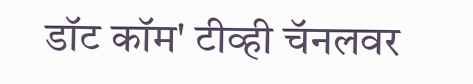डॉट कॉम' टीव्ही चॅनलवर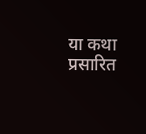या कथा प्रसारित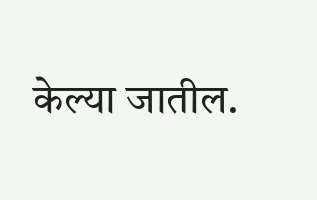केल्या जातील.